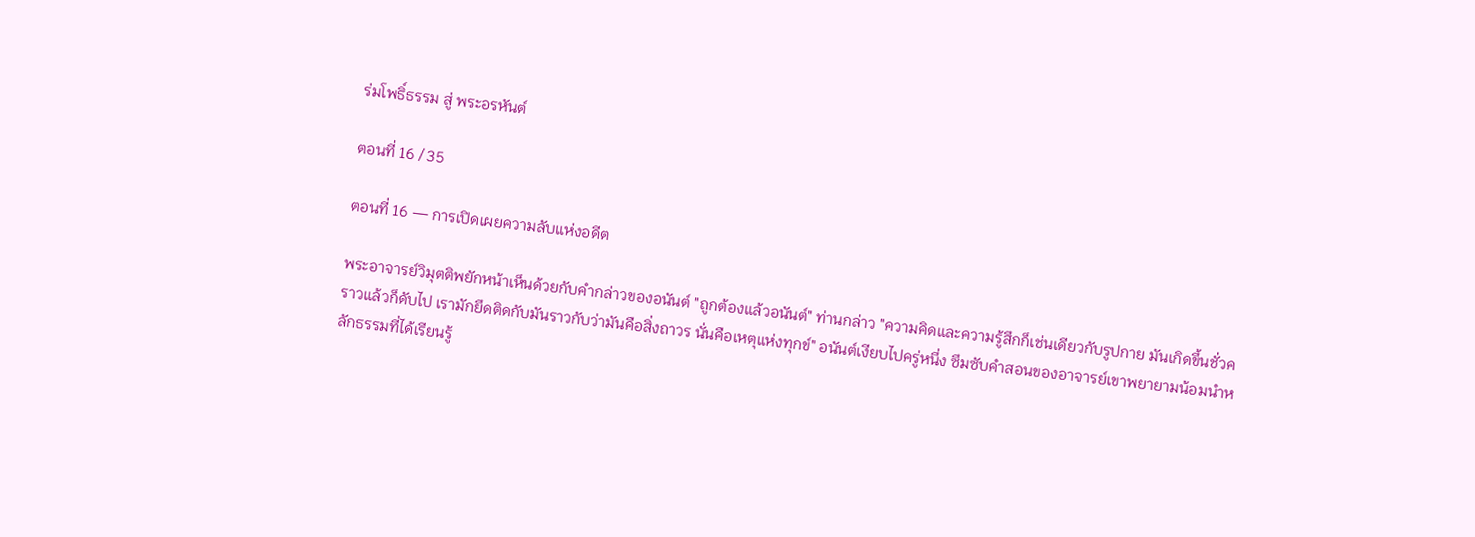ร่มโพธิ์ธรรม สู่ พระอรหันต์

ตอนที่ 16 / 35

ตอนที่ 16 — การเปิดเผยความลับแห่งอดีต

พระอาจารย์วิมุตติพยักหน้าเห็นด้วยกับคำกล่าวของอนันต์ "ถูกต้องแล้วอนันต์" ท่านกล่าว "ความคิดและความรู้สึกก็เช่นเดียวกับรูปกาย มันเกิดขึ้นชั่วคราวแล้วก็ดับไป เรามักยึดติดกับมันราวกับว่ามันคือสิ่งถาวร นั่นคือเหตุแห่งทุกข์" อนันต์เงียบไปครู่หนึ่ง ซึมซับคำสอนของอาจารย์เขาพยายามน้อมนำหลักธรรมที่ได้เรียนรู้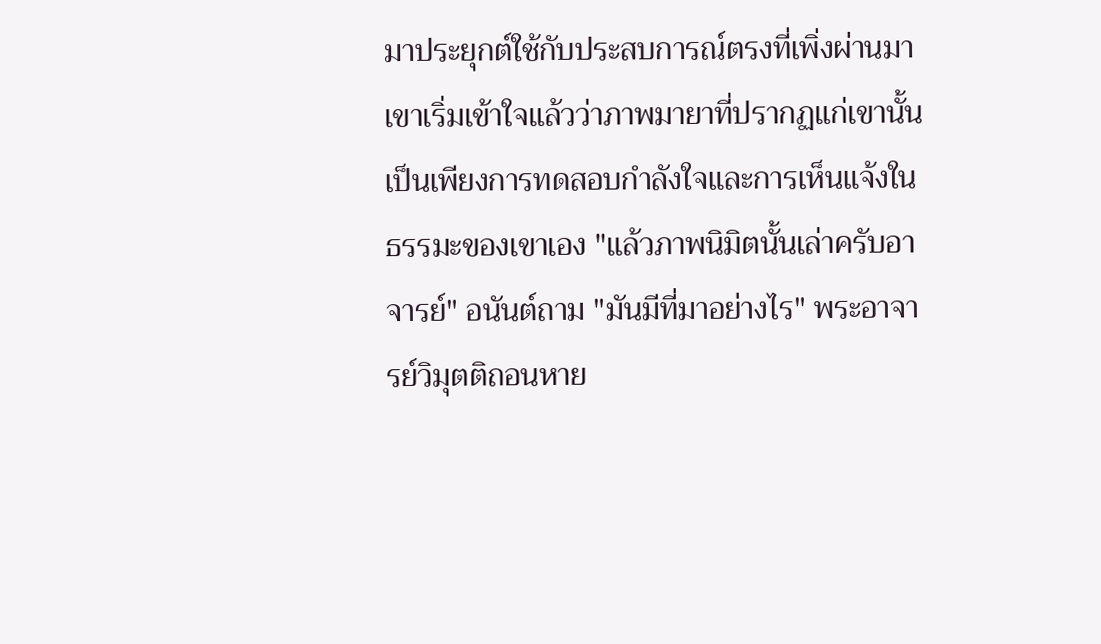มาประยุกต์ใช้กับประสบการณ์ตรงที่เพิ่งผ่านมา เขาเริ่มเข้าใจแล้วว่าภาพมายาที่ปรากฏแก่เขานั้น เป็นเพียงการทดสอบกำลังใจและการเห็นแจ้งในธรรมะของเขาเอง "แล้วภาพนิมิตนั้นเล่าครับอาจารย์" อนันต์ถาม "มันมีที่มาอย่างไร" พระอาจารย์วิมุตติถอนหาย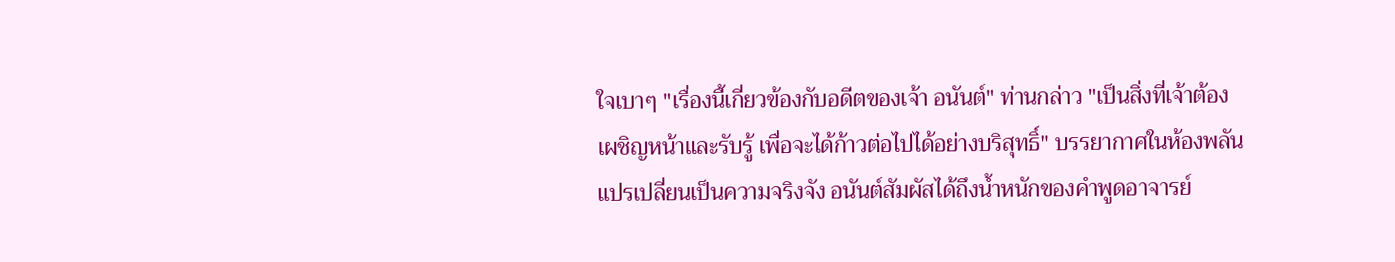ใจเบาๆ "เรื่องนี้เกี่ยวข้องกับอดีตของเจ้า อนันต์" ท่านกล่าว "เป็นสิ่งที่เจ้าต้องเผชิญหน้าและรับรู้ เพื่อจะได้ก้าวต่อไปได้อย่างบริสุทธิ์" บรรยากาศในห้องพลันแปรเปลี่ยนเป็นความจริงจัง อนันต์สัมผัสได้ถึงน้ำหนักของคำพูดอาจารย์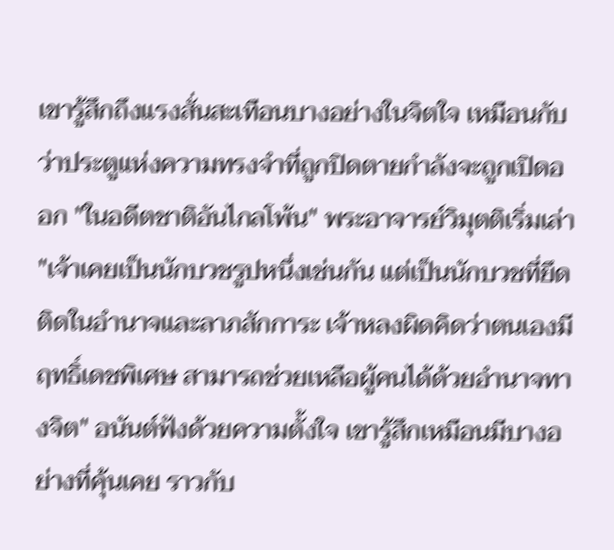เขารู้สึกถึงแรงสั่นสะเทือนบางอย่างในจิตใจ เหมือนกับว่าประตูแห่งความทรงจำที่ถูกปิดตายกำลังจะถูกเปิดออก "ในอดีตชาติอันไกลโพ้น" พระอาจารย์วิมุตติเริ่มเล่า "เจ้าเคยเป็นนักบวชรูปหนึ่งเช่นกัน แต่เป็นนักบวชที่ยึดติดในอำนาจและลาภสักการะ เจ้าหลงผิดคิดว่าตนเองมีฤทธิ์เดชพิเศษ สามารถช่วยเหลือผู้คนได้ด้วยอำนาจทางจิต" อนันต์ฟังด้วยความตั้งใจ เขารู้สึกเหมือนมีบางอย่างที่คุ้นเคย ราวกับ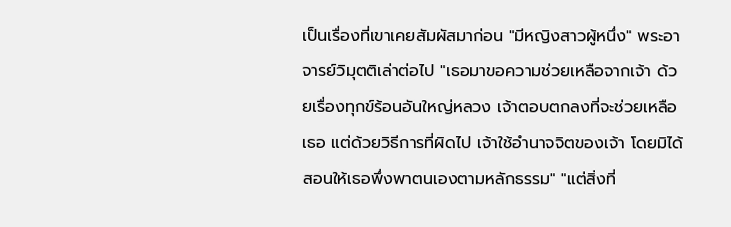เป็นเรื่องที่เขาเคยสัมผัสมาก่อน "มีหญิงสาวผู้หนึ่ง" พระอาจารย์วิมุตติเล่าต่อไป "เธอมาขอความช่วยเหลือจากเจ้า ด้วยเรื่องทุกข์ร้อนอันใหญ่หลวง เจ้าตอบตกลงที่จะช่วยเหลือเธอ แต่ด้วยวิธีการที่ผิดไป เจ้าใช้อำนาจจิตของเจ้า โดยมิได้สอนให้เธอพึ่งพาตนเองตามหลักธรรม" "แต่สิ่งที่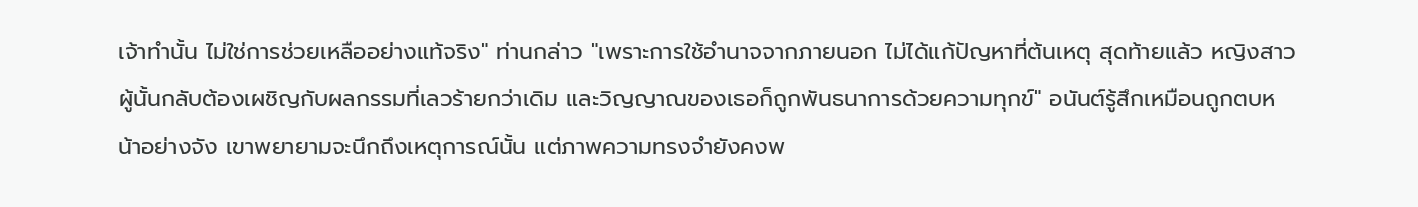เจ้าทำนั้น ไม่ใช่การช่วยเหลืออย่างแท้จริง" ท่านกล่าว "เพราะการใช้อำนาจจากภายนอก ไม่ได้แก้ปัญหาที่ต้นเหตุ สุดท้ายแล้ว หญิงสาวผู้นั้นกลับต้องเผชิญกับผลกรรมที่เลวร้ายกว่าเดิม และวิญญาณของเธอก็ถูกพันธนาการด้วยความทุกข์" อนันต์รู้สึกเหมือนถูกตบหน้าอย่างจัง เขาพยายามจะนึกถึงเหตุการณ์นั้น แต่ภาพความทรงจำยังคงพ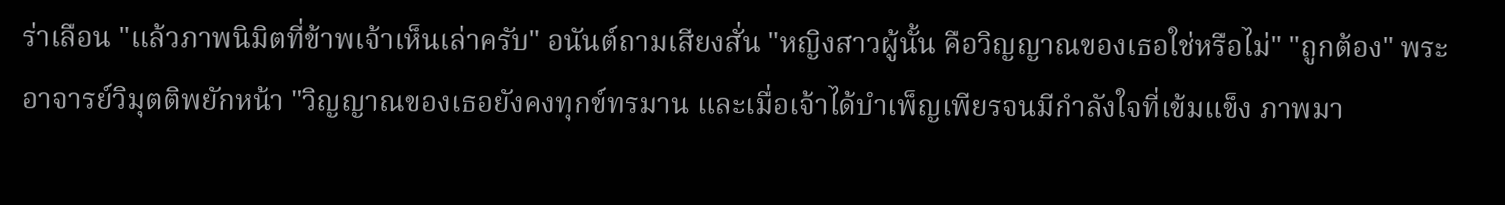ร่าเลือน "แล้วภาพนิมิตที่ข้าพเจ้าเห็นเล่าครับ" อนันต์ถามเสียงสั่น "หญิงสาวผู้นั้น คือวิญญาณของเธอใช่หรือไม่" "ถูกต้อง" พระอาจารย์วิมุตติพยักหน้า "วิญญาณของเธอยังคงทุกข์ทรมาน และเมื่อเจ้าได้บำเพ็ญเพียรจนมีกำลังใจที่เข้มแข็ง ภาพมา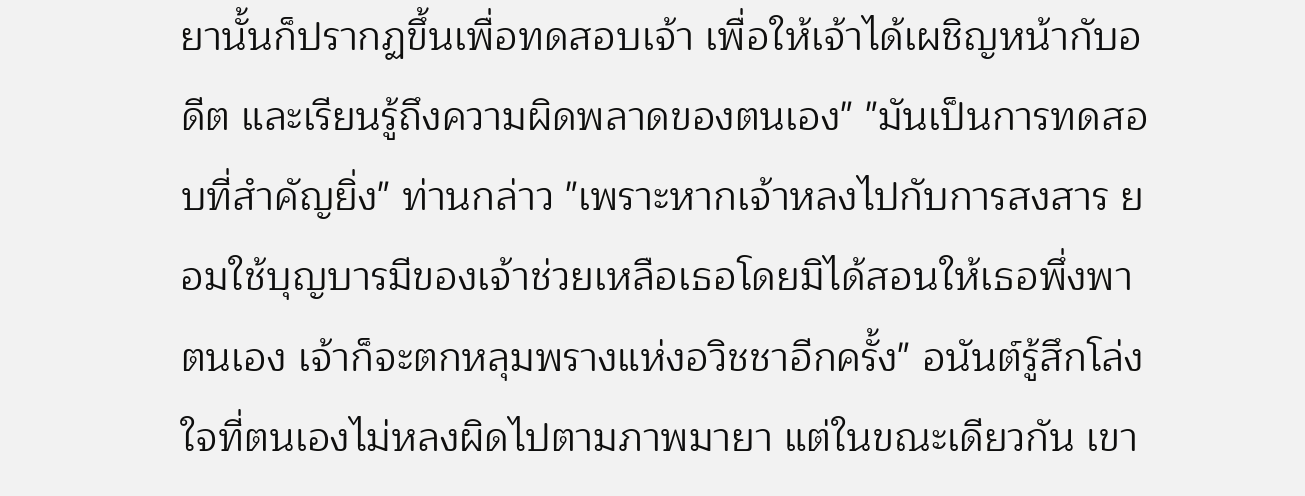ยานั้นก็ปรากฏขึ้นเพื่อทดสอบเจ้า เพื่อให้เจ้าได้เผชิญหน้ากับอดีต และเรียนรู้ถึงความผิดพลาดของตนเอง" "มันเป็นการทดสอบที่สำคัญยิ่ง" ท่านกล่าว "เพราะหากเจ้าหลงไปกับการสงสาร ยอมใช้บุญบารมีของเจ้าช่วยเหลือเธอโดยมิได้สอนให้เธอพึ่งพาตนเอง เจ้าก็จะตกหลุมพรางแห่งอวิชชาอีกครั้ง" อนันต์รู้สึกโล่งใจที่ตนเองไม่หลงผิดไปตามภาพมายา แต่ในขณะเดียวกัน เขา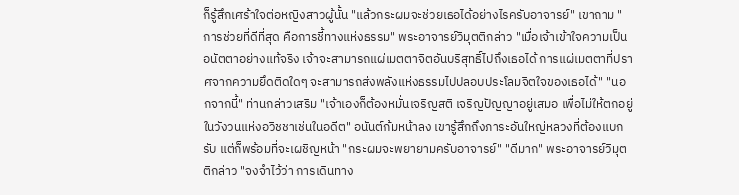ก็รู้สึกเศร้าใจต่อหญิงสาวผู้นั้น "แล้วกระผมจะช่วยเธอได้อย่างไรครับอาจารย์" เขาถาม "การช่วยที่ดีที่สุด คือการชี้ทางแห่งธรรม" พระอาจารย์วิมุตติกล่าว "เมื่อเจ้าเข้าใจความเป็นอนัตตาอย่างแท้จริง เจ้าจะสามารถแผ่เมตตาจิตอันบริสุทธิ์ไปถึงเธอได้ การแผ่เมตตาที่ปราศจากความยึดติดใดๆ จะสามารถส่งพลังแห่งธรรมไปปลอบประโลมจิตใจของเธอได้" "นอกจากนี้" ท่านกล่าวเสริม "เจ้าเองก็ต้องหมั่นเจริญสติ เจริญปัญญาอยู่เสมอ เพื่อไม่ให้ตกอยู่ในวังวนแห่งอวิชชาเช่นในอดีต" อนันต์ก้มหน้าลง เขารู้สึกถึงภาระอันใหญ่หลวงที่ต้องแบกรับ แต่ก็พร้อมที่จะเผชิญหน้า "กระผมจะพยายามครับอาจารย์" "ดีมาก" พระอาจารย์วิมุตติกล่าว "จงจำไว้ว่า การเดินทาง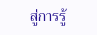สู่การรู้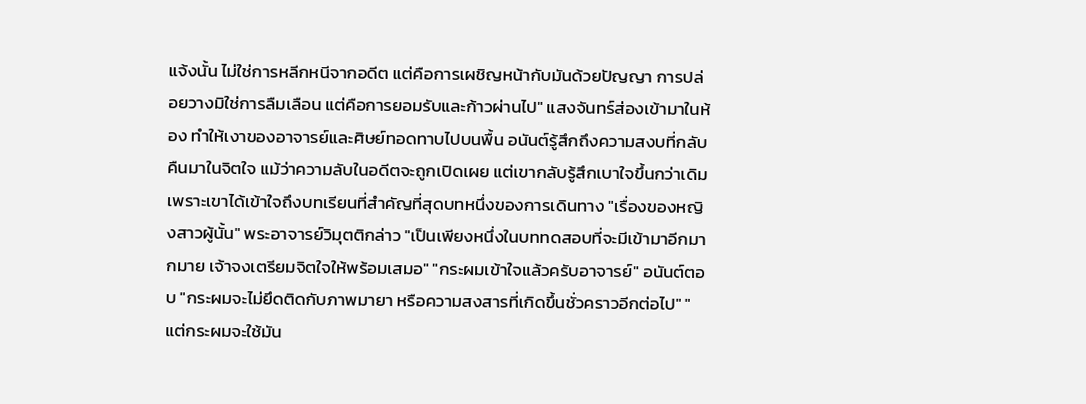แจ้งนั้น ไม่ใช่การหลีกหนีจากอดีต แต่คือการเผชิญหน้ากับมันด้วยปัญญา การปล่อยวางมิใช่การลืมเลือน แต่คือการยอมรับและก้าวผ่านไป" แสงจันทร์ส่องเข้ามาในห้อง ทำให้เงาของอาจารย์และศิษย์ทอดทาบไปบนพื้น อนันต์รู้สึกถึงความสงบที่กลับคืนมาในจิตใจ แม้ว่าความลับในอดีตจะถูกเปิดเผย แต่เขากลับรู้สึกเบาใจขึ้นกว่าเดิม เพราะเขาได้เข้าใจถึงบทเรียนที่สำคัญที่สุดบทหนึ่งของการเดินทาง "เรื่องของหญิงสาวผู้นั้น" พระอาจารย์วิมุตติกล่าว "เป็นเพียงหนึ่งในบททดสอบที่จะมีเข้ามาอีกมากมาย เจ้าจงเตรียมจิตใจให้พร้อมเสมอ" "กระผมเข้าใจแล้วครับอาจารย์" อนันต์ตอบ "กระผมจะไม่ยึดติดกับภาพมายา หรือความสงสารที่เกิดขึ้นชั่วคราวอีกต่อไป" "แต่กระผมจะใช้มัน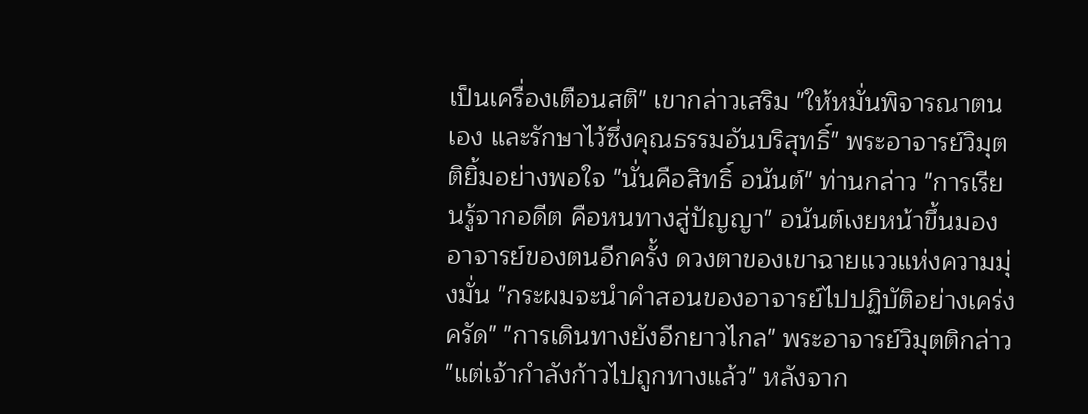เป็นเครื่องเตือนสติ" เขากล่าวเสริม "ให้หมั่นพิจารณาตนเอง และรักษาไว้ซึ่งคุณธรรมอันบริสุทธิ์" พระอาจารย์วิมุตติยิ้มอย่างพอใจ "นั่นคือสิทธิ์ อนันต์" ท่านกล่าว "การเรียนรู้จากอดีต คือหนทางสู่ปัญญา" อนันต์เงยหน้าขึ้นมองอาจารย์ของตนอีกครั้ง ดวงตาของเขาฉายแววแห่งความมุ่งมั่น "กระผมจะนำคำสอนของอาจารย์ไปปฏิบัติอย่างเคร่งครัด" "การเดินทางยังอีกยาวไกล" พระอาจารย์วิมุตติกล่าว "แต่เจ้ากำลังก้าวไปถูกทางแล้ว" หลังจาก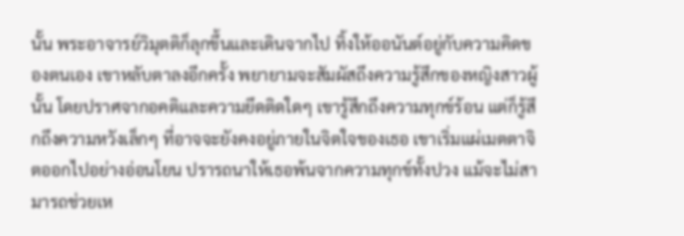นั้น พระอาจารย์วิมุตติก็ลุกขึ้นและเดินจากไป ทิ้งให้ออนันต์อยู่กับความคิดของตนเอง เขาหลับตาลงอีกครั้ง พยายามจะสัมผัสถึงความรู้สึกของหญิงสาวผู้นั้น โดยปราศจากอคติและความยึดติดใดๆ เขารู้สึกถึงความทุกข์ร้อน แต่ก็รู้สึกถึงความหวังเล็กๆ ที่อาจจะยังคงอยู่ภายในจิตใจของเธอ เขาเริ่มแผ่เมตตาจิตออกไปอย่างอ่อนโยน ปรารถนาให้เธอพ้นจากความทุกข์ทั้งปวง แม้จะไม่สามารถช่วยเห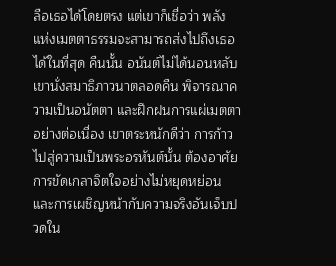ลือเธอได้โดยตรง แต่เขาก็เชื่อว่า พลังแห่งเมตตาธรรมจะสามารถส่งไปถึงเธอได้ในที่สุด คืนนั้น อนันต์ไม่ได้นอนหลับ เขานั่งสมาธิภาวนาตลอดคืน พิจารณาความเป็นอนัตตา และฝึกฝนการแผ่เมตตาอย่างต่อเนื่อง เขาตระหนักดีว่า การก้าวไปสู่ความเป็นพระอรหันต์นั้น ต้องอาศัยการขัดเกลาจิตใจอย่างไม่หยุดหย่อน และการเผชิญหน้ากับความจริงอันเจ็บปวดใน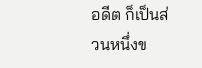อดีต ก็เป็นส่วนหนึ่งข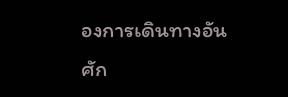องการเดินทางอันศัก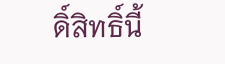ดิ์สิทธิ์นี้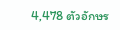4,478 ตัวอักษร